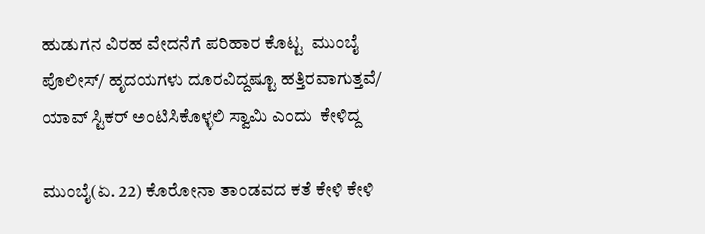ಹುಡುಗನ ವಿರಹ ವೇದನೆಗೆ ಪರಿಹಾರ ಕೊಟ್ಟ  ಮುಂಬೈ ಪೊಲೀಸ್/ ಹೃದಯಗಳು ದೂರವಿದ್ದಷ್ಟೂ ಹತ್ತಿರವಾಗುತ್ತವೆ/ ಯಾವ್ ಸ್ಟಿಕರ್ ಅಂಟಿಸಿಕೊಳ್ಳಲಿ ಸ್ವಾಮಿ ಎಂದು  ಕೇಳಿದ್ದ

ಮುಂಬೈ(ಏ. 22) ಕೊರೋನಾ ತಾಂಡವದ ಕತೆ ಕೇಳಿ ಕೇಳಿ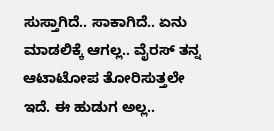ಸುಸ್ತಾಗಿದೆ.. ಸಾಕಾಗಿದೆ.. ಏನು ಮಾಡಲಿಕ್ಕೆ ಆಗಲ್ಲ.. ವೈರಸ್ ತನ್ನ ಆಟಾಟೋಪ ತೋರಿಸುತ್ತಲೇ ಇದೆ. ಈ ಹುಡುಗ ಅಲ್ಲ..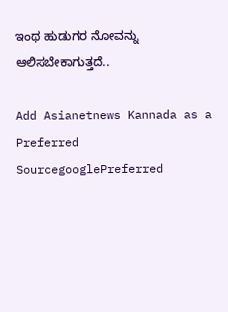ಇಂಥ ಹುಡುಗರ ನೋವನ್ನು ಆಲಿಸಬೇಕಾಗುತ್ತದೆ..

Add Asianetnews Kannada as a Preferred SourcegooglePreferred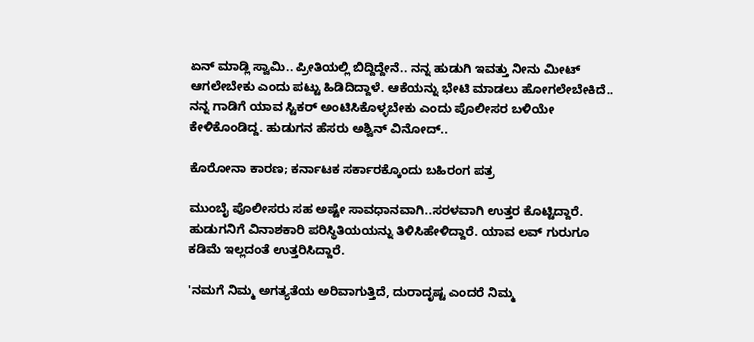ಏನ್ ಮಾಡ್ಲಿ ಸ್ವಾಮಿ.. ಪ್ರೀತಿಯಲ್ಲಿ ಬಿದ್ದಿದ್ದೇನೆ.. ನನ್ನ ಹುಡುಗಿ ಇವತ್ತು ನೀನು ಮೀಟ್ ಆಗಲೇಬೇಕು ಎಂದು ಪಟ್ಟು ಹಿಡಿದಿದ್ದಾಳೆ. ಆಕೆಯನ್ನು ಭೇಟಿ ಮಾಡಲು ಹೋಗಲೇಬೇಕಿದೆ.. ನನ್ನ ಗಾಡಿಗೆ ಯಾವ ಸ್ಟಿಕರ್ ಅಂಟಿಸಿಕೊಳ್ಳಬೇಕು ಎಂದು ಪೊಲೀಸರ ಬಳಿಯೇ ಕೇಳಿಕೊಂಡಿದ್ದ. ಹುಡುಗನ ಹೆಸರು ಅಶ್ವಿನ್ ವಿನೋದ್..

ಕೊರೋನಾ ಕಾರಣ; ಕರ್ನಾಟಕ ಸರ್ಕಾರಕ್ಕೊಂದು ಬಹಿರಂಗ ಪತ್ರ

ಮುಂಬೈ ಪೊಲೀಸರು ಸಹ ಅಷ್ಟೇ ಸಾವಧಾನವಾಗಿ..ಸರಳವಾಗಿ ಉತ್ತರ ಕೊಟ್ಟಿದ್ದಾರೆ. ಹುಡುಗನಿಗೆ ವಿನಾಶಕಾರಿ ಪರಿಸ್ಥಿತಿಯಯನ್ನು ತಿಳಿಸಿಹೇಳಿದ್ದಾರೆ. ಯಾವ ಲವ್ ಗುರುಗೂ ಕಡಿಮೆ ಇಲ್ಲದಂತೆ ಉತ್ತರಿಸಿದ್ದಾರೆ.

'ನಮಗೆ ನಿಮ್ಮ ಅಗತ್ಯತೆಯ ಅರಿವಾಗುತ್ತಿದೆ, ದುರಾದೃಷ್ಟ ಎಂದರೆ ನಿಮ್ಮ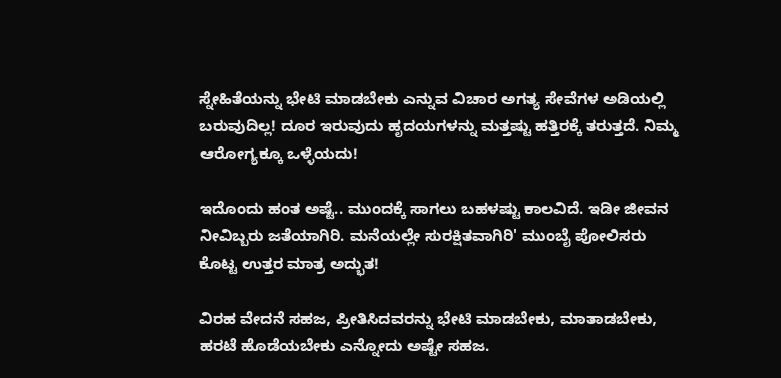ಸ್ನೇಹಿತೆಯನ್ನು ಭೇಟಿ ಮಾಡಬೇಕು ಎನ್ನುವ ವಿಚಾರ ಅಗತ್ಯ ಸೇವೆಗಳ ಅಡಿಯಲ್ಲಿ ಬರುವುದಿಲ್ಲ! ದೂರ ಇರುವುದು ಹೃದಯಗಳನ್ನು ಮತ್ತಷ್ಟು ಹತ್ತಿರಕ್ಕೆ ತರುತ್ತದೆ. ನಿಮ್ಮ ಆರೋಗ್ಯಕ್ಕೂ ಒಳ್ಳೆಯದು!

ಇದೊಂದು ಹಂತ ಅಷ್ಟೆ.. ಮುಂದಕ್ಕೆ ಸಾಗಲು ಬಹಳಷ್ಟು ಕಾಲವಿದೆ. ಇಡೀ ಜೀವನ ನೀವಿಬ್ಬರು ಜತೆಯಾಗಿರಿ. ಮನೆಯಲ್ಲೇ ಸುರಕ್ಷಿತವಾಗಿರಿ' ಮುಂಬೈ ಪೋಲಿಸರು ಕೊಟ್ಟ ಉತ್ತರ ಮಾತ್ರ ಅದ್ಭುತ!

ವಿರಹ ವೇದನೆ ಸಹಜ, ಪ್ರೀತಿಸಿದವರನ್ನು ಭೇಟಿ ಮಾಡಬೇಕು, ಮಾತಾಡಬೇಕು, ಹರಟೆ ಹೊಡೆಯಬೇಕು ಎನ್ನೋದು ಅಷ್ಟೇ ಸಹಜ.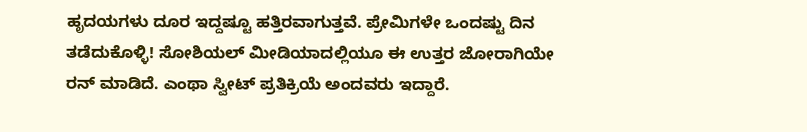ಹೃದಯಗಳು ದೂರ ಇದ್ದಷ್ಟೂ ಹತ್ತಿರವಾಗುತ್ತವೆ. ಪ್ರೇಮಿಗಳೇ ಒಂದಷ್ಟು ದಿನ ತಡೆದುಕೊಳ್ಳಿ! ಸೋಶಿಯಲ್ ಮೀಡಿಯಾದಲ್ಲಿಯೂ ಈ ಉತ್ತರ ಜೋರಾಗಿಯೇ ರನ್ ಮಾಡಿದೆ. ಎಂಥಾ ಸ್ವೀಟ್ ಪ್ರತಿಕ್ರಿಯೆ ಅಂದವರು ಇದ್ದಾರೆ.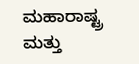ಮಹಾರಾಷ್ಟ್ರ ಮತ್ತು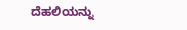ದೆಹಲಿಯನ್ನು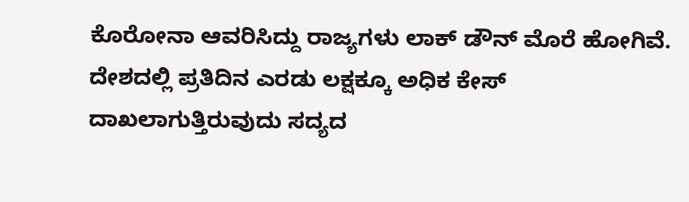ಕೊರೋನಾ ಆವರಿಸಿದ್ದು ರಾಜ್ಯಗಳು ಲಾಕ್ ಡೌನ್ ಮೊರೆ ಹೋಗಿವೆ. ದೇಶದಲ್ಲಿ ಪ್ರತಿದಿನ ಎರಡು ಲಕ್ಷಕ್ಕೂ ಅಧಿಕ ಕೇಸ್ ದಾಖಲಾಗುತ್ತಿರುವುದು ಸದ್ಯದ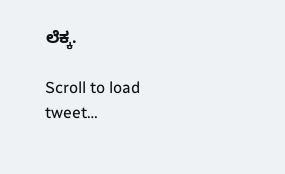ಲೆಕ್ಕ.

Scroll to load tweet…